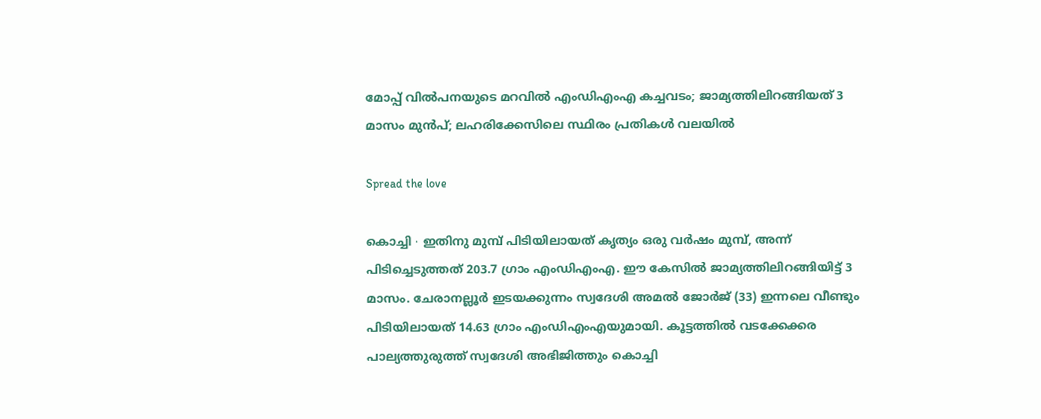മോപ്പ് വിൽപനയുടെ മറവിൽ എംഡിഎംഎ കച്ചവടം; ജാമ്യത്തിലിറങ്ങിയത് 3 മാസം മുൻപ്; ലഹരിക്കേസിലെ സ്ഥിരം പ്രതികൾ വലയിൽ

Spread the love

കൊച്ചി ∙ ഇതിനു മുമ്പ് പിടിയിലായത് കൃത്യം ഒരു വർഷം മുമ്പ്, അന്ന് പിടിച്ചെടുത്തത് 203.7 ഗ്രാം എംഡിഎംഎ. ഈ കേസിൽ ജാമ്യത്തിലിറങ്ങിയിട്ട് 3 മാസം. ചേരാനല്ലൂർ ഇടയക്കുന്നം സ്വദേശി അമൽ ജോര്‍ജ് (33) ഇന്നലെ വീണ്ടും പിടിയിലായത് 14.63 ഗ്രാം എംഡിഎംഎയുമായി. കൂട്ടത്തിൽ വടക്കേക്കര പാല്യത്തുരുത്ത് സ്വദേശി അഭിജിത്തും കൊച്ചി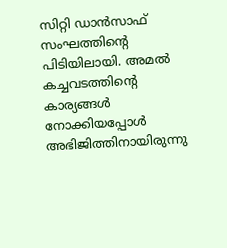സിറ്റി ഡാൻസാഫ് സംഘത്തിന്റെ പിടിയിലായി. അമൽ കച്ചവടത്തിന്റെ കാര്യങ്ങൾ നോക്കിയപ്പോൾ അഭിജിത്തിനായിരുന്നു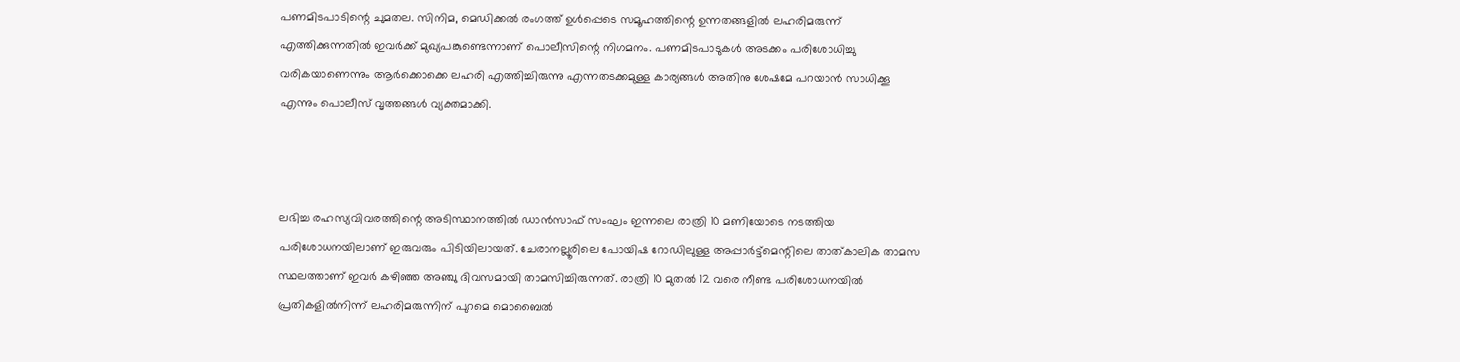പണമിടപാടിന്റെ ചുമതല. സിനിമ, മെഡിക്കൽ രംഗത്ത് ഉൾപ്പെടെ സമൂഹത്തിന്റെ ഉന്നതങ്ങളിൽ ലഹരിമരുന്ന് എത്തിക്കുന്നതിൽ ഇവർക്ക് മുഖ്യപങ്കുണ്ടെന്നാണ് പൊലീസിന്റെ നിഗമനം. പണമിടപാടുകൾ അടക്കം പരിശോധിച്ചു വരികയാണെന്നും ആർക്കൊക്കെ ലഹരി എത്തിച്ചിരുന്നു എന്നതടക്കമുള്ള കാര്യങ്ങൾ അതിനു ശേഷമേ പറയാൻ സാധിക്കൂ എന്നും പൊലീസ് വൃത്തങ്ങൾ വ്യക്തമാക്കി.



ലഭിച്ച രഹസ്യവിവരത്തിന്റെ അടിസ്ഥാനത്തില്‍ ഡാന്‍സാഫ് സംഘം ഇന്നലെ രാത്രി 10 മണിയോടെ നടത്തിയ പരിശോധനയിലാണ് ഇരുവരും പിടിയിലായത്. ചേരാനല്ലൂരിലെ പോയിഷ റോഡിലുള്ള അപ്പാർട്ട്മെന്റിലെ താത്കാലിക താമസ സ്ഥലത്താണ് ഇവർ കഴിഞ്ഞ അഞ്ചു ദിവസമായി താമസിച്ചിരുന്നത്. രാത്രി 10 മുതൽ 12 വരെ നീണ്ട പരിശോധനയിൽ പ്രതികളില്‍നിന്ന് ലഹരിമരുന്നിന് പുറമെ മൊബൈല്‍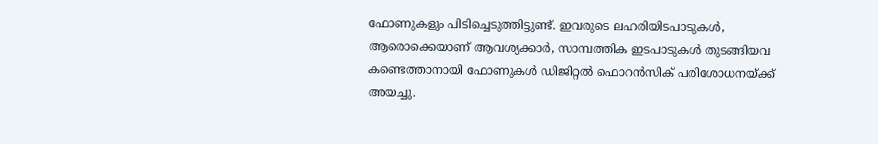ഫോണുകളും പിടിച്ചെടുത്തിട്ടുണ്ട്. ഇവരുടെ ലഹരിയിടപാടുകള്‍, ആരൊക്കെയാണ് ആവശ്യക്കാർ, സാമ്പത്തിക ഇടപാടുകൾ തുടങ്ങിയവ കണ്ടെത്താനായി ഫോണുകള്‍ ഡിജിറ്റല്‍ ഫൊറന്‍സിക് പരിശോധനയ്ക്ക് അയച്ചു.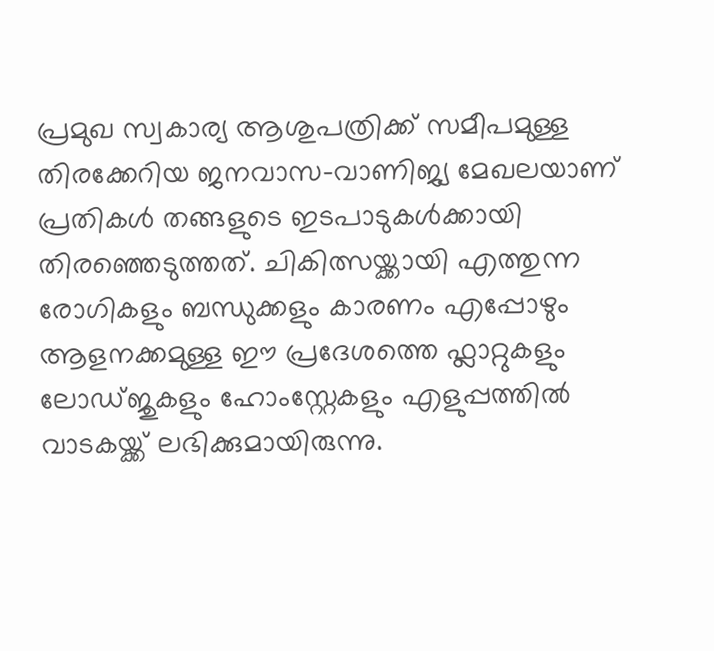പ്രമുഖ സ്വകാര്യ ആശുപത്രിക്ക് സമീപമുള്ള തിരക്കേറിയ ജനവാസ-വാണിജ്യ മേഖലയാണ് പ്രതികള്‍ തങ്ങളുടെ ഇടപാടുകള്‍ക്കായി തിരഞ്ഞെടുത്തത്. ചികിത്സയ്ക്കായി എത്തുന്ന രോഗികളും ബന്ധുക്കളും കാരണം എപ്പോഴും ആളനക്കമുള്ള ഈ പ്രദേശത്തെ ഫ്ലാറ്റുകളും ലോഡ്ജുകളും ഹോംസ്റ്റേകളും എളുപ്പത്തില്‍ വാടകയ്ക്ക് ലഭിക്കുമായിരുന്നു.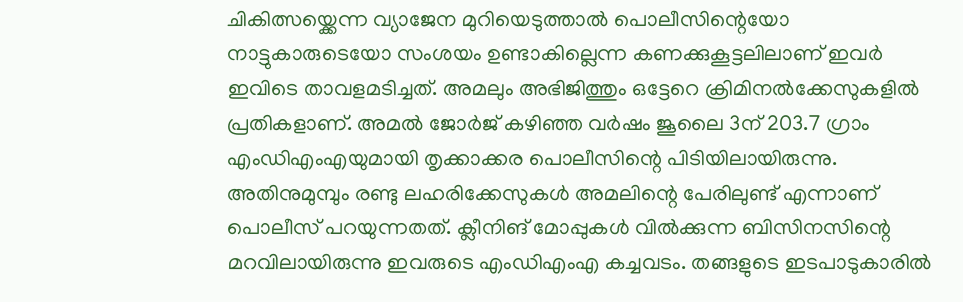ചികിത്സയ്ക്കെന്ന വ്യാജേന മുറിയെടുത്താല്‍ പൊലീസിന്റെയോ നാട്ടുകാരുടെയോ സംശയം ഉണ്ടാകില്ലെന്ന കണക്കുകൂട്ടലിലാണ് ഇവര്‍ ഇവിടെ താവളമടിച്ചത്. അമലും അഭിജിത്തും ഒട്ടേറെ ക്രിമിനല്‍ക്കേസുകളിൽ പ്രതികളാണ്. അമല്‍ ജോര്‍ജ് കഴിഞ്ഞ വര്‍ഷം ജൂലൈ 3ന് 203.7 ഗ്രാം എംഡിഎംഎയുമായി തൃക്കാക്കര പൊലീസിന്റെ പിടിയിലായിരുന്നു. അതിനുമുമ്പും രണ്ടു ലഹരിക്കേസുകൾ അമലിന്റെ പേരിലുണ്ട് എന്നാണ് പൊലീസ് പറയുന്നതത്. ക്ലീനിങ് മോപ്പുകൾ വില്‍ക്കുന്ന ബിസിനസിന്റെ മറവിലായിരുന്നു ഇവരുടെ എംഡിഎംഎ കച്ചവടം. തങ്ങളുടെ ഇടപാടുകാരിൽ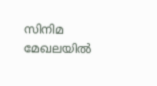സിനിമ മേഖലയിൽ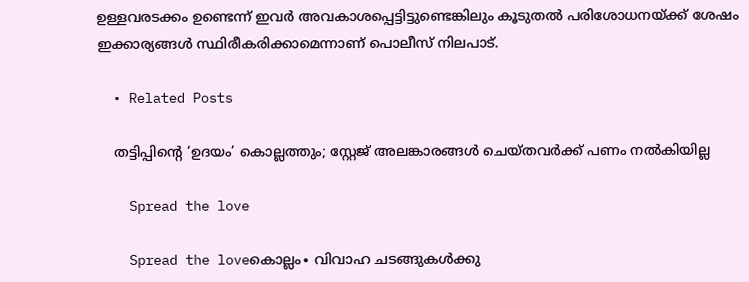ഉള്ളവരടക്കം ഉണ്ടെന്ന് ഇവർ അവകാശപ്പെട്ടിട്ടുണ്ടെങ്കിലും കൂടുതൽ പരിശോധനയ്ക്ക് ശേഷം ഇക്കാര്യങ്ങൾ സ്ഥിരീകരിക്കാമെന്നാണ് പൊലീസ് നിലപാട്.

  • Related Posts

    തട്ടിപ്പിന്റെ ‘ഉദയം’ കൊല്ലത്തും; സ്റ്റേജ് അലങ്കാരങ്ങൾ ചെയ്തവർക്ക് പണം നൽകിയില്ല

    Spread the love

    Spread the loveകൊല്ലം∙ വിവാഹ ചടങ്ങുകൾക്കു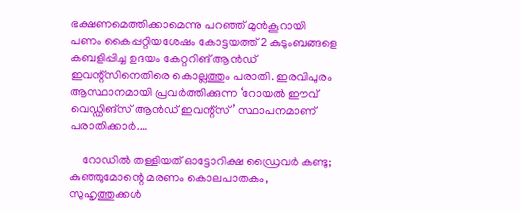ഭക്ഷണമെത്തിക്കാമെന്നു പറഞ്ഞ് മുൻകൂറായി പണം കൈപ്പറ്റിയശേഷം കോട്ടയത്ത് 2 കുടുംബങ്ങളെ കബളിപ്പിച്ച ഉദയം കേറ്ററിങ് ആൻഡ് ഇവന്റ്സിനെതിരെ കൊല്ലത്തും പരാതി. ഇരവിപുരം ആസ്ഥാനമായി പ്രവർത്തിക്കുന്ന ‘റോയൽ ഈവ്‌ വെഡ്ഡിങ്സ് ആൻഡ് ഇവന്റ്‌സ്’ സ്ഥാപനമാണ് പരാതിക്കാർ.…

    റോഡിൽ തള്ളിയത് ഓട്ടോറിക്ഷ ഡ്രൈവർ കണ്ടു; കുഞ്ഞുമോന്റെ മരണം കൊലപാതകം, സുഹൃത്തുക്കൾ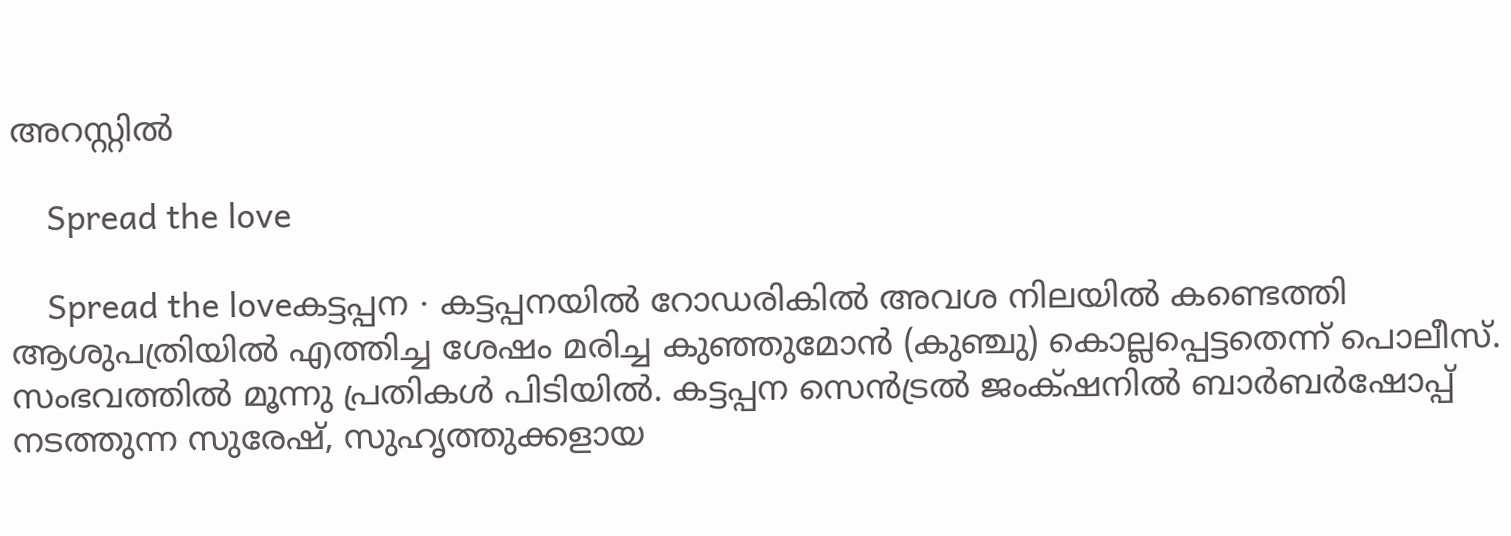അറസ്റ്റിൽ

    Spread the love

    Spread the loveകട്ടപ്പന ∙ കട്ടപ്പനയിൽ റോഡരികിൽ അവശ നിലയിൽ കണ്ടെത്തി ആശുപത്രിയിൽ എത്തിച്ച ശേഷം മരിച്ച കുഞ്ഞുമോൻ (കുഞ്ചു) കൊല്ലപ്പെട്ടതെന്ന് പൊലീസ്. സംഭവത്തിൽ മൂന്നു പ്രതികൾ പിടിയിൽ. കട്ടപ്പന സെൻട്രൽ ജംക്‌ഷനിൽ ബാർബർഷോപ്പ് നടത്തുന്ന സുരേഷ്, സുഹൃത്തുക്കളായ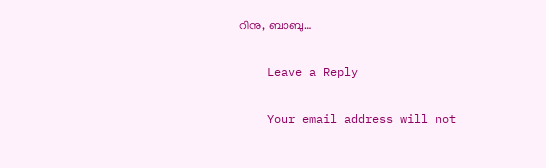റിനു, ബാബു…

    Leave a Reply

    Your email address will not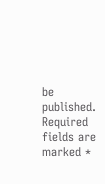be published. Required fields are marked *